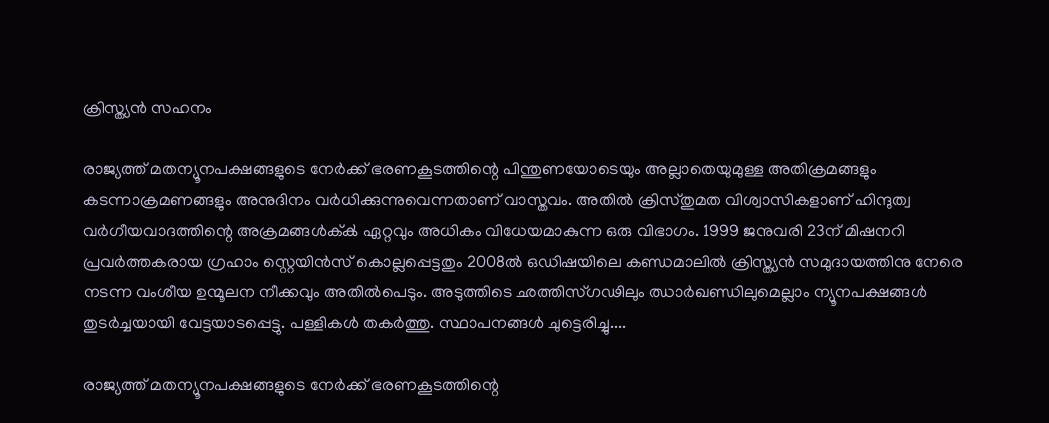ക്രിസ്ത്യൻ സഹനം

രാജ്യത്ത് മതന്യൂനപക്ഷങ്ങളുടെ നേർക്ക് ഭരണകൂടത്തിന്റെ പിന്തുണയോടെയും അല്ലാതെയുമുള്ള അതിക്രമങ്ങളും കടന്നാക്രമണങ്ങളും അനുദിനം വർധിക്കുന്നുവെന്നതാണ് വാസ്തവം. അതിൽ ക്രിസ്തുമത വിശ്വാസികളാണ് ഹിന്ദുത്വ വർഗീയവാദത്തിന്റെ അക്രമങ്ങൾക്ക്‍ ഏറ്റവും അധികം വിധേയമാകുന്ന ഒരു വിഭാഗം. 1999 ജനുവരി 23ന് മിഷനറി പ്രവർത്തകരായ ഗ്രഹാം സ്റ്റെയിൻസ് കൊല്ലപ്പെട്ടതും 2008ൽ ഒഡിഷയിലെ കണ്ഡമാലിൽ ക്രിസ്ത്യൻ സമുദായത്തിനു നേരെ നടന്ന വംശീയ ഉന്മൂലന നീക്കവും അതിൽപെടും. അടുത്തിടെ ഛത്തിസ്ഗഢിലും ഝാർഖണ്ഡിലുമെല്ലാം ന്യൂനപക്ഷങ്ങൾ തുടർച്ചയായി വേട്ടയാടപ്പെട്ടു. പള്ളികൾ തകർത്തു. സ്ഥാപനങ്ങൾ ചുട്ടെരിച്ചു....

രാജ്യത്ത് മതന്യൂനപക്ഷങ്ങളുടെ നേർക്ക് ഭരണകൂടത്തിന്റെ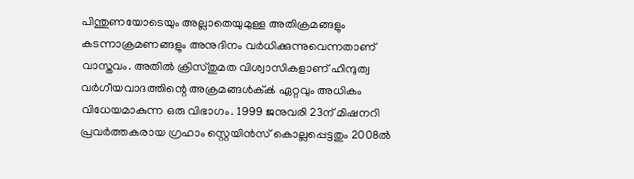പിന്തുണയോടെയും അല്ലാതെയുമുള്ള അതിക്രമങ്ങളും കടന്നാക്രമണങ്ങളും അനുദിനം വർധിക്കുന്നുവെന്നതാണ് വാസ്തവം. അതിൽ ക്രിസ്തുമത വിശ്വാസികളാണ് ഹിന്ദുത്വ വർഗീയവാദത്തിന്റെ അക്രമങ്ങൾക്ക്‍ ഏറ്റവും അധികം വിധേയമാകുന്ന ഒരു വിഭാഗം. 1999 ജനുവരി 23ന് മിഷനറി പ്രവർത്തകരായ ഗ്രഹാം സ്റ്റെയിൻസ് കൊല്ലപ്പെട്ടതും 2008ൽ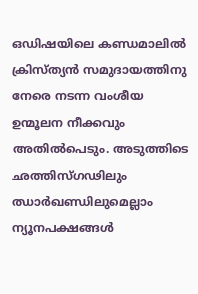ഒഡിഷയിലെ കണ്ഡമാലിൽ ക്രിസ്ത്യൻ സമുദായത്തിനു നേരെ നടന്ന വംശീയ ഉന്മൂലന നീക്കവും അതിൽപെടും. അടുത്തിടെ ഛത്തിസ്ഗഢിലും ഝാർഖണ്ഡിലുമെല്ലാം ന്യൂനപക്ഷങ്ങൾ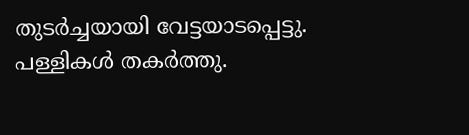തുടർച്ചയായി വേട്ടയാടപ്പെട്ടു. പള്ളികൾ തകർത്തു.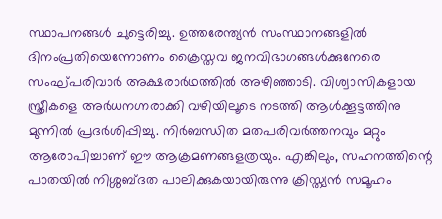സ്ഥാപനങ്ങൾ ചുട്ടെരിച്ചു. ഉത്തരേന്ത്യൻ സംസ്ഥാനങ്ങളിൽ ദിനംപ്രതിയെന്നോണം ക്രൈസ്തവ ജനവിഭാഗങ്ങൾക്കുനേരെ സംഘ്പരിവാർ അക്ഷരാർഥത്തിൽ അഴിഞ്ഞാടി. വിശ്വാസികളായ സ്ത്രീകളെ അർധനഗ്നരാക്കി വഴിയിലൂടെ നടത്തി ആൾക്കൂട്ടത്തിനു മുന്നിൽ പ്രദർശിപ്പിച്ചു. നിർബന്ധിത മതപരിവർത്തനവും മറ്റും ആരോപിച്ചാണ് ഈ ആക്രമണങ്ങളത്രയും. എങ്കിലും, സഹനത്തിന്റെ പാതയിൽ നിശ്ശബ്ദത പാലിക്കുകയായിരുന്നു ക്രിസ്ത്യൻ സമൂഹം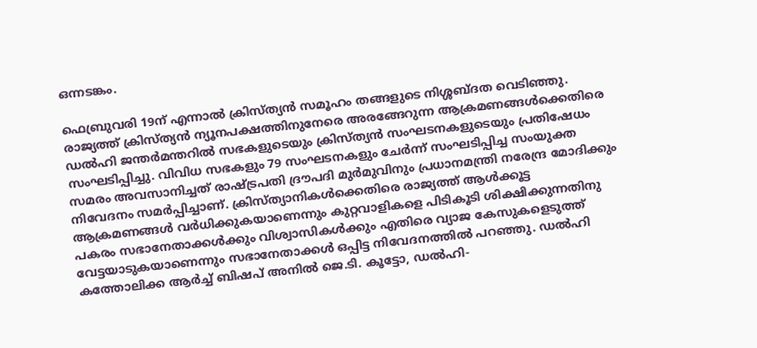ഒന്നടങ്കം.

ഫെബ്രുവരി 19ന് എന്നാൽ ക്രിസ്‍ത്യൻ സമൂഹം തങ്ങളുടെ നിശ്ശബ്ദത വെടിഞ്ഞു. രാജ്യത്ത് ക്രിസ്ത്യൻ ന്യൂനപക്ഷത്തിനുനേരെ അരങ്ങേറുന്ന ആക്രമണങ്ങൾക്കെതിരെ ഡൽഹി ജന്തർമന്തറിൽ സഭകളുടെയും ക്രിസ്ത്യൻ സംഘടനകളുടെയും പ്രതിഷേധം സംഘടിപ്പിച്ചു. വിവിധ സഭകളും 79 സംഘടനകളും ചേർന്ന് സംഘടിപ്പിച്ച സംയുക്ത സമരം അവസാനിച്ചത് രാഷ്ട്രപതി ദ്രൗപദി മുർമുവിനും പ്രധാനമന്ത്രി നരേന്ദ്ര മോദിക്കും നിവേദനം സമർപ്പിച്ചാണ്. ക്രിസ്ത്യാനികൾക്കെതിരെ രാജ്യത്ത് ആൾക്കൂട്ട ആക്രമണങ്ങൾ വർധിക്കുകയാണെന്നും കുറ്റവാളികളെ പിടികൂടി ശിക്ഷിക്കുന്നതിനു പകരം സഭാനേതാക്കൾക്കും വിശ്വാസികൾക്കും എതിരെ വ്യാജ കേസുകളെടുത്ത് വേട്ടയാടുകയാണെന്നും സഭാനേതാക്കൾ ഒപ്പിട്ട നിവേദനത്തിൽ പറഞ്ഞു. ഡൽഹി കത്തോലിക്ക ആർച്ച് ബിഷപ് അനിൽ ജെ.ടി. കൂട്ടോ, ഡൽഹി-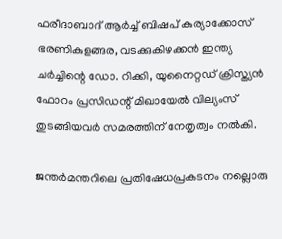ഫരീദാബാദ് ആർച്ച് ബിഷപ് കുര്യാക്കോസ് ഭരണികുളങ്ങര, വടക്കുകിഴക്കൻ ഇന്ത്യ ചർച്ചിന്റെ ഡോ. റിക്കി, യുനൈറ്റഡ് ക്രിസ്ത്യൻ ഫോറം പ്രസിഡന്റ് മിഖായേൽ വില്യംസ് തുടങ്ങിയവർ സമരത്തിന് നേതൃത്വം നൽകി.

ജന്തർമന്തറിലെ പ്രതിഷേധപ്രകടനം നല്ലൊരു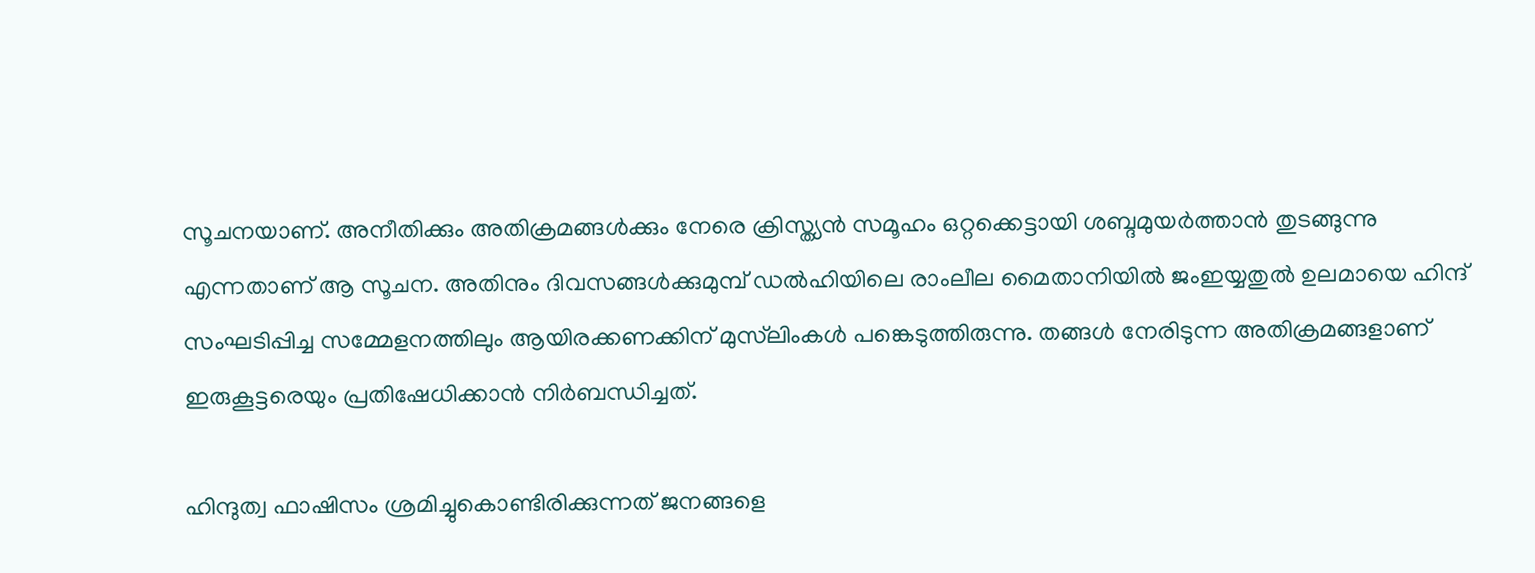സൂചനയാണ്. അനീതിക്കും അതിക്രമങ്ങൾക്കും നേരെ ക്രിസ്ത്യൻ സമൂഹം ഒറ്റക്കെട്ടായി ശബ്ദമുയർത്താൻ തുടങ്ങുന്നു എന്നതാണ് ആ സൂചന. അതിനും ദിവസങ്ങൾക്കുമുമ്പ് ഡൽഹിയിലെ രാംലീല മൈതാനിയിൽ ജംഇയ്യതുൽ ഉലമായെ ഹിന്ദ് സംഘടിപ്പിച്ച സമ്മേളനത്തിലും ആയിരക്കണക്കിന് മുസ്‍ലിംകൾ പങ്കെടുത്തിരുന്നു. തങ്ങൾ നേരിടുന്ന അതിക്രമങ്ങളാണ് ഇരുകൂട്ടരെയും പ്രതിഷേധിക്കാൻ നിർബന്ധിച്ചത്.

ഹിന്ദുത്വ ഫാഷിസം ശ്രമിച്ചുകൊണ്ടിരിക്കുന്നത് ജനങ്ങളെ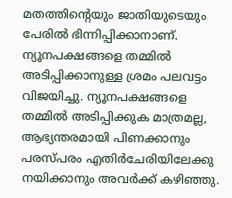മതത്തിന്റെയും ജാതിയുടെയും പേരിൽ ഭിന്നിപ്പിക്കാനാണ്. ന്യൂനപക്ഷങ്ങളെ തമ്മിൽ അടിപ്പിക്കാനുള്ള ശ്രമം പലവട്ടം വിജയിച്ചു. ന്യൂനപക്ഷങ്ങളെ തമ്മിൽ അടിപ്പിക്കുക മാത്രമല്ല, ആഭ്യന്തരമായി പിണക്കാനും പരസ്പരം എതിർചേരിയിലേക്കു നയിക്കാനും അവർക്ക് കഴിഞ്ഞു.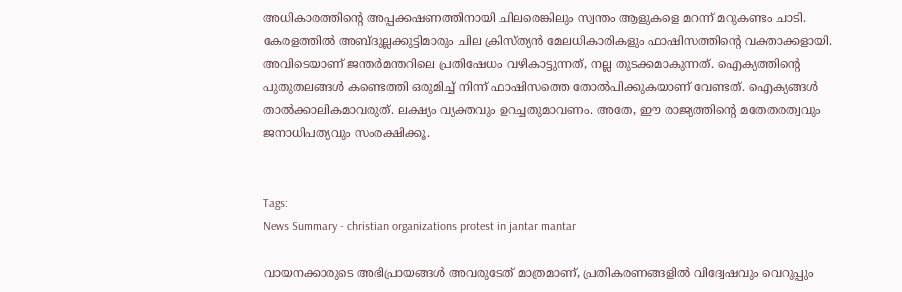അധികാരത്തിന്റെ അപ്പക്കഷണത്തിനായി ചിലരെങ്കിലും സ്വന്തം ആളുകളെ മറന്ന് മറുകണ്ടം ചാടി. കേരളത്തിൽ അബ്ദുല്ലക്കുട്ടിമാരും ചില ക്രിസ്ത്യൻ മേലധികാരികളും ഫാഷിസത്തിന്റെ വക്താക്കളായി. അവിടെയാണ് ജന്തർമന്തറിലെ പ്രതിഷേധം വഴികാട്ടുന്നത്, നല്ല തുടക്കമാകുന്നത്. ഐക്യത്തിന്റെ പുതുതലങ്ങൾ കണ്ടെത്തി ഒരുമിച്ച് നിന്ന് ഫാഷിസത്തെ തോൽപിക്കുകയാണ് വേണ്ടത്. ഐക്യങ്ങൾ താൽക്കാലികമാവരുത്. ലക്ഷ്യം വ്യക്തവും ഉറച്ചതുമാവണം. അതേ, ഈ രാജ്യത്തിന്റെ മതേതരത്വവും ജനാധിപത്യവും സംരക്ഷിക്കൂ.


Tags:
News Summary - christian organizations protest in jantar mantar

വായനക്കാരുടെ അഭിപ്രായങ്ങള്‍ അവരുടേത് മാത്രമാണ്, പ്രതികരണങ്ങളിൽ വിദ്വേഷവും വെറുപ്പും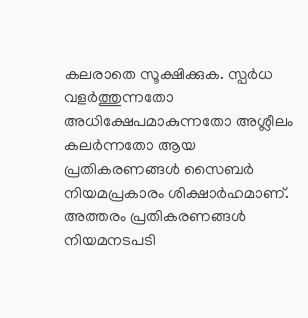കലരാതെ സൂക്ഷിക്കുക. സ്പർധ വളർത്തുന്നതോ അധിക്ഷേപമാകുന്നതോ അശ്ലീലം കലർന്നതോ ആയ പ്രതികരണങ്ങൾ സൈബർ നിയമപ്രകാരം ശിക്ഷാർഹമാണ്. അത്തരം പ്രതികരണങ്ങൾ നിയമനടപടി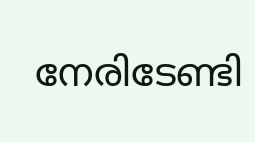നേരിടേണ്ടി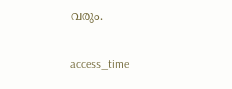വരും.

access_time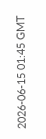2026-06-15 01:45 GMT